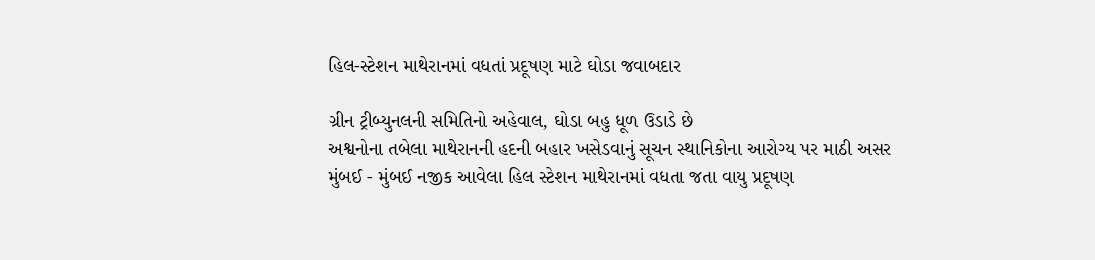હિલ-સ્ટેશન માથેરાનમાં વધતાં પ્રદૂષણ માટે ઘોડા જવાબદાર

ગ્રીન ટ્રીબ્યુનલની સમિતિનો અહેવાલ, ઘોડા બહુ ધૂળ ઉડાડે છે
અશ્વનોના તબેલા માથેરાનની હદની બહાર ખસેડવાનું સૂચન સ્થાનિકોના આરોગ્ય પર માઠી અસર
મુંબઈ - મુંબઈ નજીક આવેલા હિલ સ્ટેશન માથેરાનમાં વધતા જતા વાયુ પ્રદૂષણ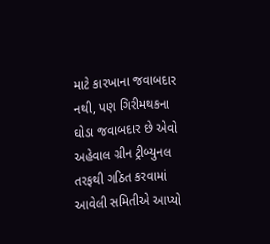માટે કારખાના જવાબદાર નથી, પણ ગિરીમથકના ઘોડા જવાબદાર છે એવો અહેવાલ ગ્રીન ટ્રીબ્યુનલ તરફથી ગઠિત કરવામાં આવેલી સમિતીએ આપ્યો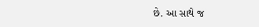છે. આ સાથે જ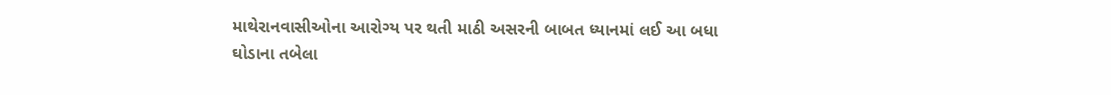માથેરાનવાસીઓના આરોગ્ય પર થતી માઠી અસરની બાબત ધ્યાનમાં લઈ આ બધા ઘોડાના તબેલા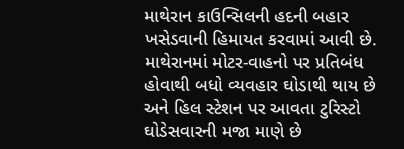માથેરાન કાઉન્સિલની હદની બહાર ખસેડવાની હિમાયત કરવામાં આવી છે.
માથેરાનમાં મોટર-વાહનો પર પ્રતિબંધ હોવાથી બધો વ્યવહાર ઘોડાથી થાય છે અને હિલ સ્ટેશન પર આવતા ટુરિસ્ટો ઘોડેસવારની મજા માણે છે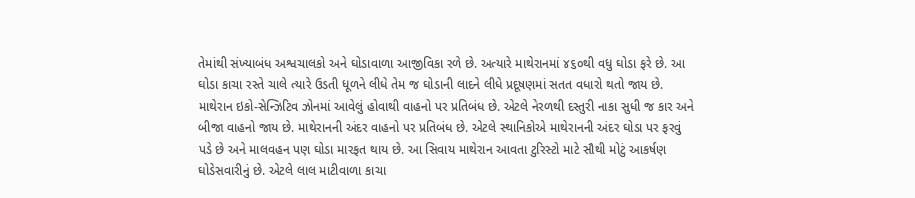તેમાંથી સંખ્યાબંધ અશ્વચાલકો અને ઘોડાવાળા આજીવિકા રળે છે. અત્યારે માથેરાનમાં ૪૬૦થી વધુ ઘોડા ફરે છે. આ ઘોડા કાચા રસ્તે ચાલે ત્યારે ઉડતી ધૂળને લીધે તેમ જ ઘોડાની લાદને લીધે પ્રદૂષણમાં સતત વધારો થતો જાય છે.
માથેરાન ઇકો-સેન્ઝિટિવ ઝોનમાં આવેલું હોવાથી વાહનો પર પ્રતિબંધ છે. એટલે નેરળથી દસ્તુરી નાકા સુધી જ કાર અને બીજા વાહનો જાય છે. માથેરાનની અંદર વાહનો પર પ્રતિબંધ છે. એટલે સ્થાનિકોએ માથેરાનની અંદર ઘોડા પર ફરવું પડે છે અને માલવહન પણ ઘોડા મારફત થાય છે. આ સિવાય માથેરાન આવતા ટુરિસ્ટો માટે સૌથી મોટું આકર્ષણ ઘોડેસવારીનું છે. એટલે લાલ માટીવાળા કાચા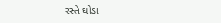રસ્તે ઘોડા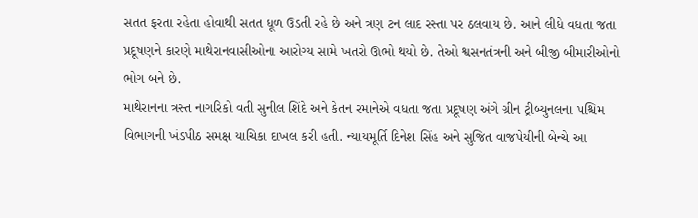સતત ફરતા રહેતા હોવાથી સતત ધૂળ ઉડતી રહે છે અને ત્રણ ટન લાદ રસ્તા પર ઠલવાય છે. આને લીધે વધતા જતા પ્રદૂષણને કારણે માથેરાનવાસીઓના આરોગ્ય સામે ખતરો ઊભો થયો છે. તેઓ શ્વસનતંત્રની અને બીજી બીમારીઓનો ભોગ બને છે.
માથેરાનના ત્રસ્ત નાગરિકો વતી સુનીલ શિંદે અને કેતન રમાનેએ વધતા જતા પ્રદૂષણ અંગે ગ્રીન ટ્રીબ્યુનલના પશ્ચિમ વિભાગની ખંડપીઠ સમક્ષ યાચિકા દાખલ કરી હતી. ન્યાયમૂર્તિ દિનેશ સિંહ અને સુજિત વાજપેયીની બેન્ચે આ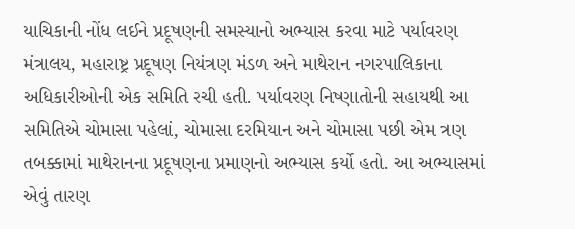યાચિકાની નોંધ લઈને પ્રદૂષણની સમસ્યાનો અભ્યાસ કરવા માટે પર્યાવરણ મંત્રાલય, મહારાષ્ટ્ર પ્રદૂષણ નિયંત્રણ મંડળ અને માથેરાન નગરપાલિકાના અધિકારીઓની એક સમિતિ રચી હતી. પર્યાવરણ નિષ્ણાતોની સહાયથી આ સમિતિએ ચોમાસા પહેલાં, ચોમાસા દરમિયાન અને ચોમાસા પછી એમ ત્રણ તબક્કામાં માથેરાનના પ્રદૂષણના પ્રમાણનો અભ્યાસ કર્યો હતો. આ અભ્યાસમાં એવું તારણ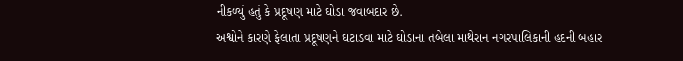નીકળ્યું હતું કે પ્રદૂષણ માટે ઘોડા જવાબદાર છે.
અશ્વોને કારણે ફેલાતા પ્રદૂષણને ઘટાડવા માટે ઘોડાના તબેલા માથેરાન નગરપાલિકાની હદની બહાર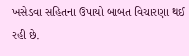ખસેડવા સહિતના ઉપાયો બાબત વિચારણા થઈ રહી છે.